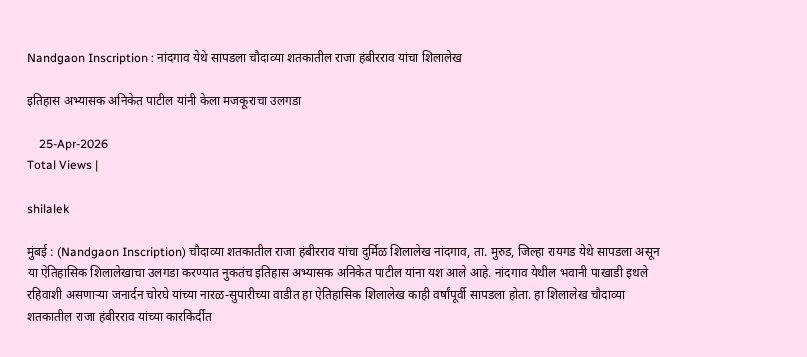Nandgaon Inscription : नांदगाव येथे सापडला चौदाव्या शतकातील राजा हंबीरराव यांचा शिलालेख

इतिहास अभ्यासक अनिकेत पाटील यांनी केला मजकूराचा उलगडा

    25-Apr-2026
Total Views |

shilalek

मुंबई : (Nandgaon Inscription) चौदाव्या शतकातील राजा हंबीरराव यांचा दुर्मिळ शिलालेख नांदगाव, ता. मुरुड, जिल्हा रायगड येथे सापडला असून या ऐतिहासिक शिलालेखाचा उलगडा करण्यात नुकतंच इतिहास अभ्यासक अनिकेत पाटील यांना यश आले आहे. नांदगाव येथील भवानी पाखाडी इथले रहिवाशी असणाऱ्या जनार्दन चोरघे यांच्या नारळ-सुपारीच्या वाडीत हा ऐतिहासिक शिलालेख काही वर्षांपूर्वी सापडला होता. हा शिलालेख चौदाव्या शतकातील राजा हंबीरराव यांच्या कारकिर्दीत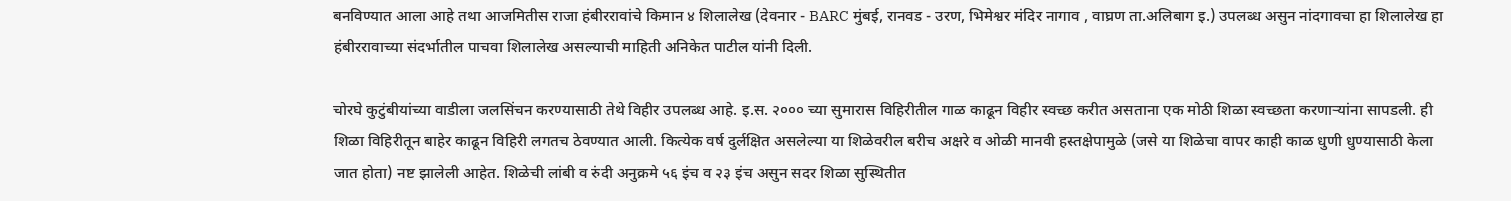बनविण्यात आला आहे तथा आजमितीस राजा हंबीररावांचे किमान ४ शिलालेख (देवनार - BARC मुंबई, रानवड - उरण, भिमेश्वर मंदिर नागाव , वाघ्रण ता.अलिबाग इ.) उपलब्ध असुन नांदगावचा हा शिलालेख हा हंबीररावाच्या संदर्भातील पाचवा शिलालेख असल्याची माहिती अनिकेत पाटील यांनी दिली.

चोरघे कुटुंबीयांच्या वाडीला जलसिंचन करण्यासाठी तेथे विहीर उपलब्ध आहे. इ.स. २००० च्या सुमारास विहिरीतील गाळ काढून विहीर स्वच्छ करीत असताना एक मोठी शिळा स्वच्छता करणाऱ्यांना सापडली. ही शिळा विहिरीतून बाहेर काढून विहिरी लगतच ठेवण्यात आली. कित्येक वर्ष दुर्लक्षित असलेल्या या शिळेवरील बरीच अक्षरे व ओळी मानवी हस्तक्षेपामुळे (जसे या शिळेचा वापर काही काळ धुणी धुण्यासाठी केला जात होता) नष्ट झालेली आहेत. शिळेची लांबी व रुंदी अनुक्रमे ५६ इंच व २३ इंच असुन सदर शिळा सुस्थितीत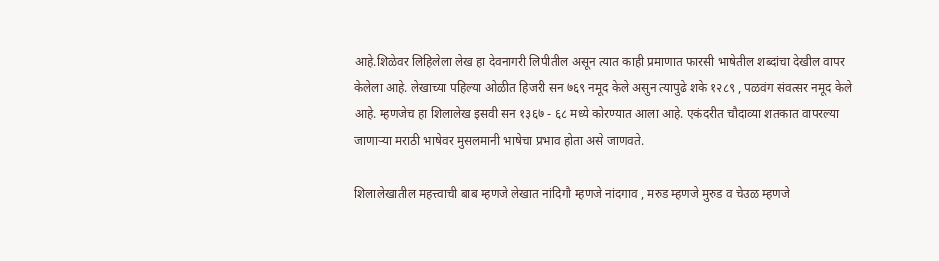आहे.शिळेवर लिहिलेला लेख हा देवनागरी लिपीतील असून त्यात काही प्रमाणात फारसी भाषेतील शब्दांचा देखील वापर केलेला आहे. लेखाच्या पहिल्या ओळीत हिजरी सन ७६९ नमूद केले असुन त्यापुढे शके १२८९ , पळवंग संवत्सर नमूद केले आहे. म्हणजेच हा शिलालेख इसवी सन १३६७ - ६८ मध्ये कोरण्यात आला आहे. एकंदरीत चौदाव्या शतकात वापरल्या जाणाऱ्या मराठी भाषेवर मुसलमानी भाषेचा प्रभाव होता असे जाणवते.

शिलालेखातील महत्त्वाची बाब म्हणजे लेखात नांदिगौ म्हणजे नांदगाव , मरुड म्हणजे मुरुड व चेउळ म्हणजे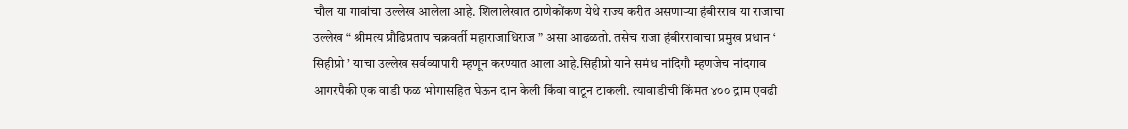चौल या गावांचा उल्लेख आलेला आहे. शिलालेखात ठाणेकोंकण येथे राज्य करीत असणाऱ्या हंबीरराव या राजाचा उल्लेख “ श्रीमत्य प्रौढिप्रताप चक्रवर्ती महाराजाधिराज ” असा आढळतो. तसेच राजा हंबीररावाचा प्रमुख प्रधान ‘ सिहीप्रो ’ याचा उल्लेख सर्वव्यापारी म्हणून करण्यात आला आहे.सिहीप्रो याने समंध नांदिगौ म्हणजेच नांदगाव आगरपैकी एक वाडी फळ भोगासहित घेऊन दान केली किंवा वाटून टाकली. त्यावाडीची किंमत ४०० द्राम एवढी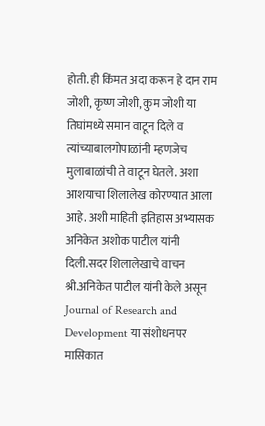होती. ही किंमत अदा करून हे दान राम जोशी, कृष्ण जोशी, कुम जोशी या तिघांमध्ये समान वाटून दिले व त्यांच्याबालगोपाळांनी म्हणजेच मुलाबाळांची ते वाटून घेतले. अशा आशयाचा शिलालेख कोरण्यात आला आहे. अशी माहिती इतिहास अभ्यासक अनिकेत अशोक पाटील यांनी दिली.सदर शिलालेखाचे वाचन श्री.अनिकेत पाटील यांनी केले असून Journal of Research and Development या संशोधनपर मासिकात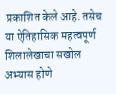प्रकाशित केले आहे. तसेच या ऐतिहासिक महत्वपूर्ण शिलालेखाचा सखोल अभ्यास होणे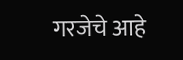गरजेचे आहे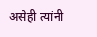असेही त्यांनी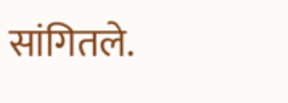सांगितले.